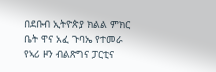በደቡብ ኢትዮጵያ ክልል ምክር ቤት ዋና አፈ ጉባኤ የተመራ የኣሪ ዞን ብልጽግና ፓርቲና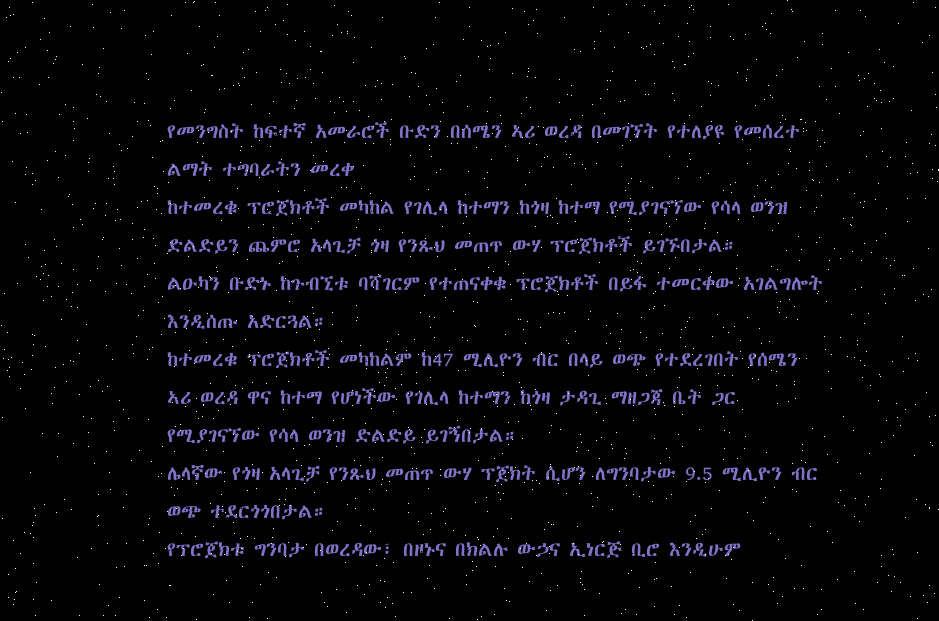የመንግስት ከፍተኛ አመራሮች ቡድን በሰሜን ኣሪ ወረዳ በመገኘት የተለያዩ የመሰረተ ልማት ተግባራትን መረቀ
ከተመረቁ ፕሮጀክቶች መካከል የገሊላ ከተማን ከጎዛ ከተማ የሚያገናኘው የሳላ ወንዝ ድልድይን ጨምሮ አላጊቻ ጎዛ የንጹህ መጠጥ ውሃ ፕሮጀክቶች ይገኙበታል።
ልዑካን ቡድኑ ከጉብኚቱ ባሻገርም የተጠናቀቁ ፕሮጀክቶች በይፋ ተመርቀው አገልግሎት እንዲሰጡ አድርጓል።
ከተመረቁ ፕሮጀክቶች መካከልም ከ47 ሚሊዮን ብር በላይ ወጭ የተደረገበት የሰሜን ኣሪ ወረዳ ዋና ከተማ የሆነችው የገሊላ ከተማን ከጎዛ ታዳጊ ማዘጋጃ ቤት ጋር የሚያገናኘው የሳላ ወንዝ ድልድይ ይገኝበታል።
ሌላኛው የጎዛ አላጊቻ የንጹህ መጠጥ ውሃ ፕጀክት ሲሆን ለግንባታው 9.5 ሚሊዮን ብር ወጭ ተደርጎጎበታል።
የፕሮጀክቱ ግንባታ በወረዳው፣ በዞኑና በክልሉ ውኃና ኢነርጅ ቢሮ እንዲሁም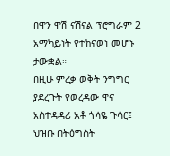በዋን ዋሽ ናሽናል ፕሮግራም 2 አማካይነት የተከናወነ መሆኑ ታውቋል።
በዚሁ ምረቃ ወቅት ንግግር ያደረጉት የወረዳው ዋና አስተዳዳሪ አቶ ጎሳዬ ጉሳር፤ ህዝቡ በትዕግስት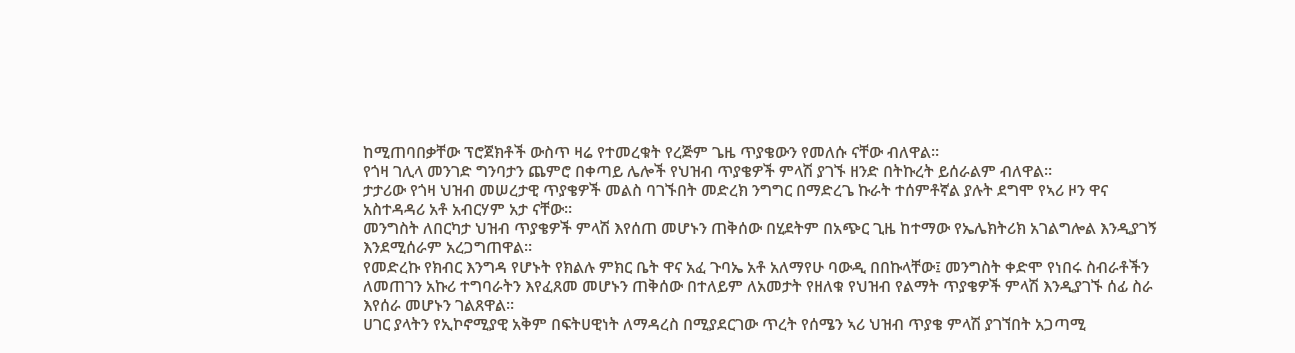ከሚጠባበቃቸው ፕሮጀክቶች ውስጥ ዛሬ የተመረቁት የረጅም ጌዜ ጥያቄውን የመለሱ ናቸው ብለዋል።
የጎዛ ገሊላ መንገድ ግንባታን ጨምሮ በቀጣይ ሌሎች የህዝብ ጥያቄዎች ምላሽ ያገኙ ዘንድ በትኩረት ይሰራልም ብለዋል።
ታታሪው የጎዛ ህዝብ መሠረታዊ ጥያቄዎች መልስ ባገኙበት መድረክ ንግግር በማድረጌ ኩራት ተሰምቶኛል ያሉት ደግሞ የኣሪ ዞን ዋና አስተዳዳሪ አቶ አብርሃም አታ ናቸው።
መንግስት ለበርካታ ህዝብ ጥያቄዎች ምላሽ እየሰጠ መሆኑን ጠቅሰው በሂደትም በአጭር ጊዜ ከተማው የኤሌክትሪክ አገልግሎል እንዲያገኝ እንደሚሰራም አረጋግጠዋል።
የመድረኩ የክብር እንግዳ የሆኑት የክልሉ ምክር ቤት ዋና አፈ ጉባኤ አቶ አለማየሁ ባውዲ በበኩላቸው፤ መንግስት ቀድሞ የነበሩ ስብራቶችን ለመጠገን አኩሪ ተግባራትን እየፈጸመ መሆኑን ጠቅሰው በተለይም ለአመታት የዘለቁ የህዝብ የልማት ጥያቄዎች ምላሽ እንዲያገኙ ሰፊ ስራ እየሰራ መሆኑን ገልጸዋል።
ሀገር ያላትን የኢኮኖሚያዊ አቅም በፍትሀዊነት ለማዳረስ በሚያደርገው ጥረት የሰሜን ኣሪ ህዝብ ጥያቄ ምላሽ ያገኘበት አጋጣሚ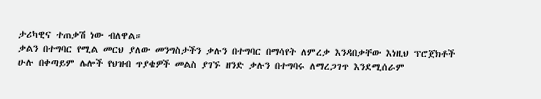ታሪካዊና ተጠቃሽ ነው ብለዋል።
ቃልን በተግባር የሚል መርህ ያለው መንግስታችን ቃሉን በተግባር በማሳየት ለምረቃ እንዳበቃቸው እነዚህ ፕሮጀክቶች ሁሉ በቀጣይም ሌሎች የህዝብ ጥያቄዎች መልስ ያገኙ ዘንድ ቃሉን በተግባሩ ለማረጋገጥ እንደሚሰራም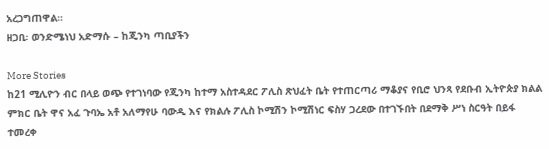አረጋግጠዋል።
ዘጋቢ፡ ወንድሜነህ አድማሱ – ከጂንካ ጣቢያችን

More Stories
ከ21 ሚሊዮን ብር በላይ ወጭ የተገነባው የጂንካ ከተማ አስተዳደር ፖሊስ ጽህፈት ቤት የተጠርጣሪ ማቆያና የቢሮ ህንጻ የደቡብ ኢትዮጵያ ክልል ምክር ቤት ዋና አፈ ጉባኤ አቶ አለማየሁ ባውዲ እና የክልሉ ፖሊስ ኮሚሽን ኮሚሽነር ፍስሃ ጋረደው በተገኙበት በደማቅ ሥነ ስርዓት በይፋ ተመረቀ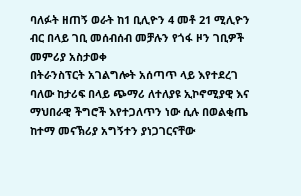ባለፉት ዘጠኝ ወራት ከ1 ቢሊዮን 4 መቶ 21 ሚሊዮን ብር በላይ ገቢ መሰብሰብ መቻሉን የጎፋ ዞን ገቢዎች መምሪያ አስታወቀ
በትራንስፕርት አገልግሎት አሰጣጥ ላይ እየተደረገ ባለው ከታሪፍ በላይ ጭማሪ ለተለያዩ ኢኮኖሚያዊ እና ማህበራዊ ችግሮች እየተጋለጥን ነው ሲሉ በወልቂጤ ከተማ መናኽሪያ አግኝተን ያነጋገርናቸው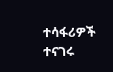ተሳፋሪዎች ተናገሩ